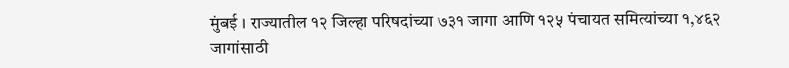मुंबई । राज्यातील १२ जिल्हा परिषदांच्या ७३१ जागा आणि १२५ पंचायत समित्यांच्या १,४६२ जागांसाठी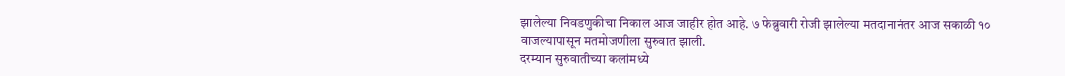झालेल्या निवडणुकीचा निकाल आज जाहीर होत आहे. ७ फेब्रुवारी रोजी झालेल्या मतदानानंतर आज सकाळी १० वाजल्यापासून मतमोजणीला सुरुवात झाली.
दरम्यान सुरुवातीच्या कलांमध्ये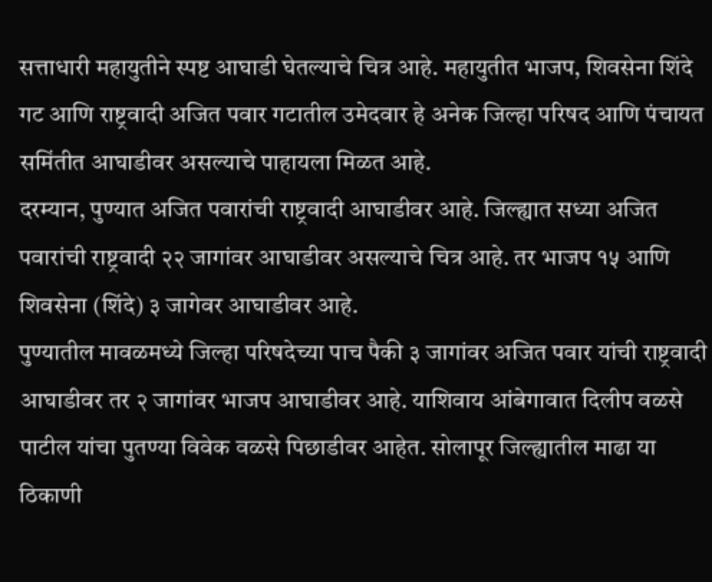सत्ताधारी महायुतीने स्पष्ट आघाडी घेतल्याचे चित्र आहे. महायुतीत भाजप, शिवसेना शिंदे गट आणि राष्ट्रवादी अजित पवार गटातील उमेदवार हे अनेक जिल्हा परिषद आणि पंचायत समिंतीत आघाडीवर असल्याचे पाहायला मिळत आहे.
दरम्यान, पुण्यात अजित पवारांची राष्ट्रवादी आघाडीवर आहे. जिल्ह्यात सध्या अजित पवारांची राष्ट्रवादी २२ जागांवर आघाडीवर असल्याचे चित्र आहे. तर भाजप १५ आणि शिवसेना (शिंदे) ३ जागेवर आघाडीवर आहे.
पुण्यातील मावळमध्ये जिल्हा परिषदेच्या पाच पैकी ३ जागांवर अजित पवार यांची राष्ट्रवादी आघाडीवर तर २ जागांवर भाजप आघाडीवर आहे. याशिवाय आंबेगावात दिलीप वळसे पाटील यांचा पुतण्या विवेक वळसे पिछाडीवर आहेत. सोलापूर जिल्ह्यातील माढा या ठिकाणी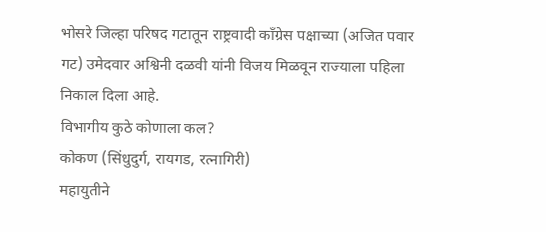भोसरे जिल्हा परिषद गटातून राष्ट्रवादी काँग्रेस पक्षाच्या (अजित पवार गट) उमेदवार अश्विनी दळवी यांनी विजय मिळवून राज्याला पहिला निकाल दिला आहे.
विभागीय कुठे कोणाला कल?
कोकण (सिंधुदुर्ग, रायगड, रत्नागिरी)
महायुतीने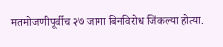मतमोजणीपूर्वीच २७ जागा बिनविरोध जिंकल्या होत्या.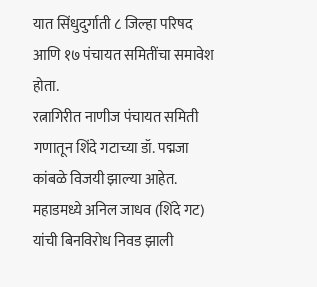यात सिंधुदुर्गाती ८ जिल्हा परिषद आणि १७ पंचायत समितींचा समावेश होता.
रत्नागिरीत नाणीज पंचायत समिती गणातून शिंदे गटाच्या डॉ. पद्मजा कांबळे विजयी झाल्या आहेत.
महाडमध्ये अनिल जाधव (शिंदे गट) यांची बिनविरोध निवड झाली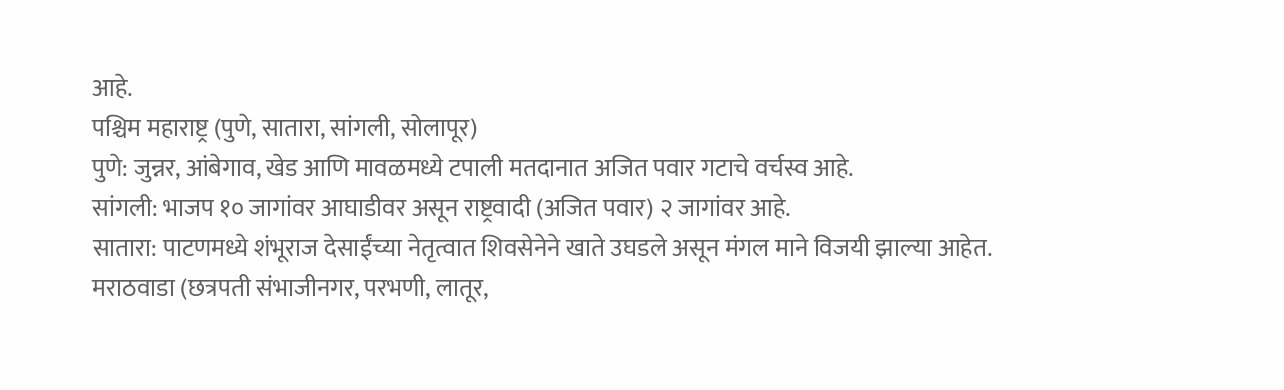आहे.
पश्चिम महाराष्ट्र (पुणे, सातारा, सांगली, सोलापूर)
पुणे: जुन्नर, आंबेगाव, खेड आणि मावळमध्ये टपाली मतदानात अजित पवार गटाचे वर्चस्व आहे.
सांगली: भाजप १० जागांवर आघाडीवर असून राष्ट्रवादी (अजित पवार) २ जागांवर आहे.
सातारा: पाटणमध्ये शंभूराज देसाईंच्या नेतृत्वात शिवसेनेने खाते उघडले असून मंगल माने विजयी झाल्या आहेत.
मराठवाडा (छत्रपती संभाजीनगर, परभणी, लातूर,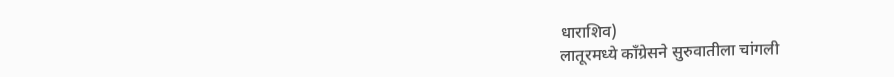धाराशिव)
लातूरमध्ये काँग्रेसने सुरुवातीला चांगली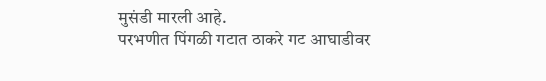मुसंडी मारली आहे.
परभणीत पिंगळी गटात ठाकरे गट आघाडीवर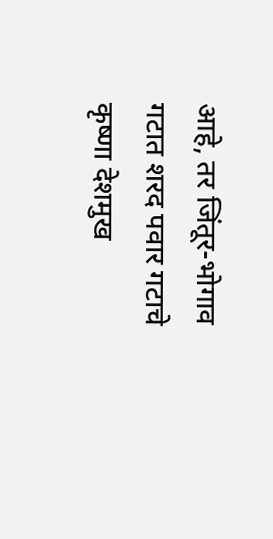आहे, तर जिंतूर-भोगाव गटात शरद पवार गटाचे कृष्णा देशमुख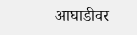आघाडीवर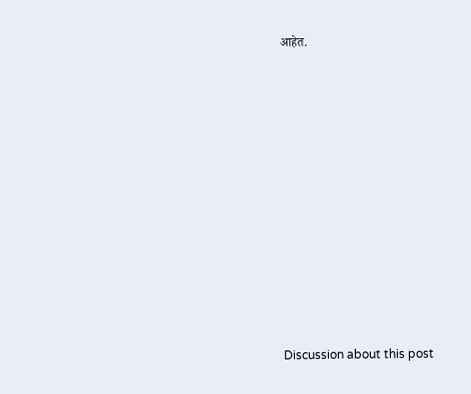आहेत.















Discussion about this post